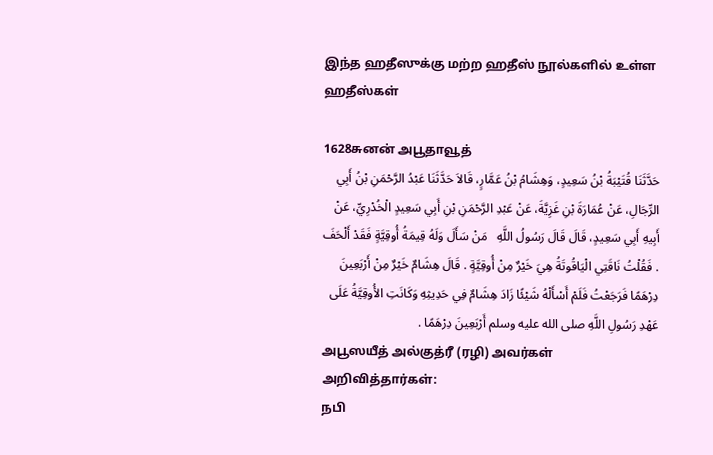இந்த ஹதீஸுக்கு மற்ற ஹதீஸ் நூல்களில் உள்ள ஹதீஸ்கள்

1628சுனன் அபூதாவூத்
حَدَّثَنَا قُتَيْبَةُ بْنُ سَعِيدٍ، وَهِشَامُ بْنُ عَمَّارٍ، قَالاَ حَدَّثَنَا عَبْدُ الرَّحْمَنِ بْنُ أَبِي الرِّجَالِ، عَنْ عُمَارَةَ بْنِ غَزِيَّةَ، عَنْ عَبْدِ الرَّحْمَنِ بْنِ أَبِي سَعِيدٍ الْخُدْرِيِّ، عَنْ أَبِيهِ أَبِي سَعِيدٍ، قَالَ قَالَ رَسُولُ اللَّهِ   مَنْ سَأَلَ وَلَهُ قِيمَةُ أُوقِيَّةٍ فَقَدْ أَلْحَفَ   . فَقُلْتُ نَاقَتِي الْيَاقُوتَةُ هِيَ خَيْرٌ مِنْ أُوقِيَّةٍ . قَالَ هِشَامٌ خَيْرٌ مِنْ أَرْبَعِينَ دِرْهَمًا فَرَجَعْتُ فَلَمْ أَسْأَلْهُ شَيْئًا زَادَ هِشَامٌ فِي حَدِيثِهِ وَكَانَتِ الأُوقِيَّةُ عَلَى عَهْدِ رَسُولِ اللَّهِ صلى الله عليه وسلم أَرْبَعِينَ دِرْهَمًا .
அபூஸயீத் அல்குத்ரீ (ரழி) அவர்கள் அறிவித்தார்கள்:
நபி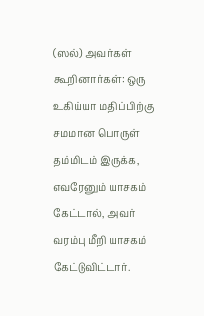(ஸல்) அவர்கள் கூறினார்கள்: ஒரு உகிய்யா மதிப்பிற்கு சமமான பொருள் தம்மிடம் இருக்க, எவரேனும் யாசகம் கேட்டால், அவர் வரம்பு மீறி யாசகம் கேட்டுவிட்டார்.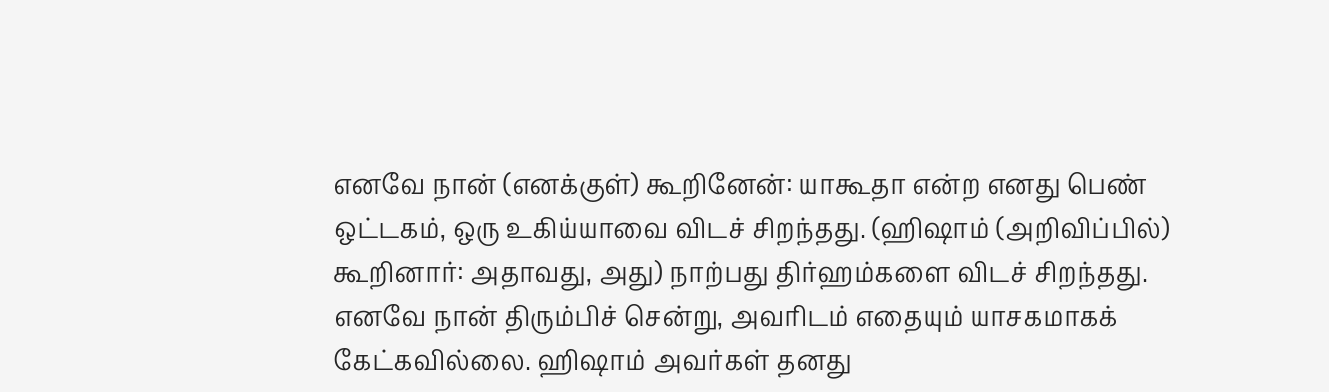எனவே நான் (எனக்குள்) கூறினேன்: யாகூதா என்ற எனது பெண் ஒட்டகம், ஒரு உகிய்யாவை விடச் சிறந்தது. (ஹிஷாம் (அறிவிப்பில்) கூறினார்: அதாவது, அது) நாற்பது திர்ஹம்களை விடச் சிறந்தது. எனவே நான் திரும்பிச் சென்று, அவரிடம் எதையும் யாசகமாகக் கேட்கவில்லை. ஹிஷாம் அவர்கள் தனது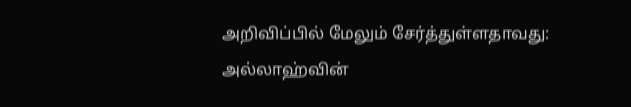அறிவிப்பில் மேலும் சேர்த்துள்ளதாவது: அல்லாஹ்வின்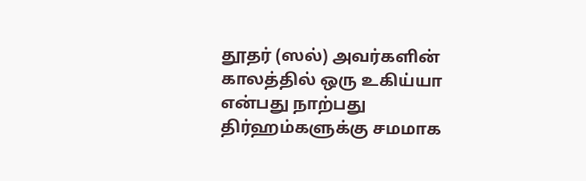தூதர் (ஸல்) அவர்களின் காலத்தில் ஒரு உகிய்யா என்பது நாற்பது திர்ஹம்களுக்கு சமமாக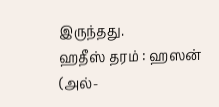இருந்தது.
ஹதீஸ் தரம் : ஹஸன் (அல்-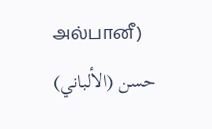அல்பானீ)
حسن (الألباني)